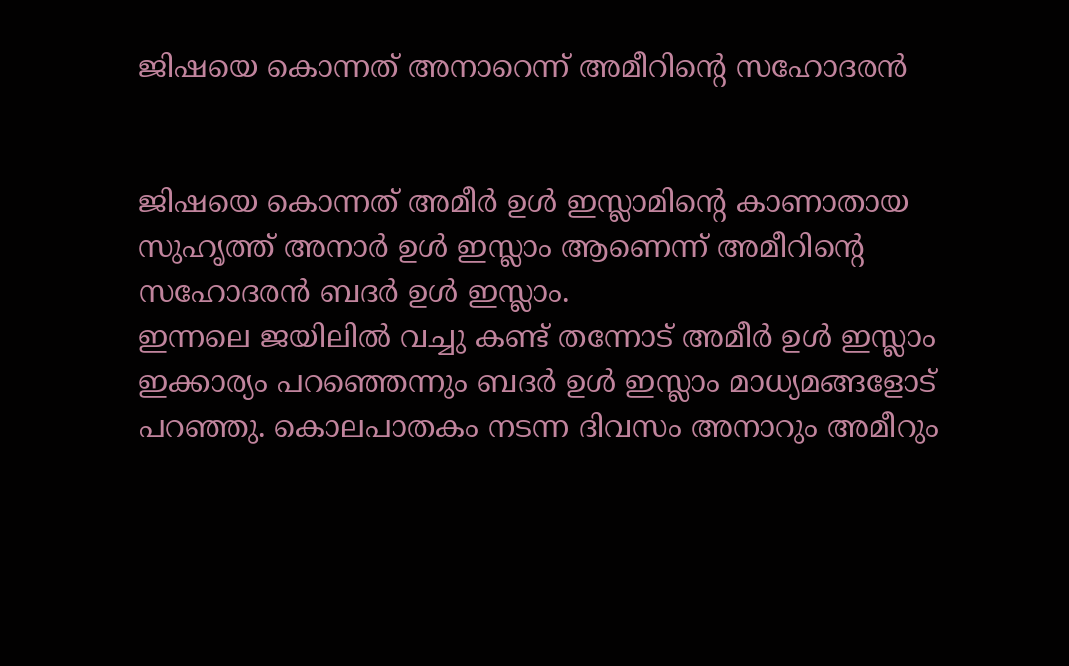ജിഷയെ കൊന്നത് അനാറെന്ന് അമീറിന്റെ സഹോദരന്‍


ജിഷയെ കൊന്നത് അമീര്‍ ഉള്‍ ഇസ്ലാമിന്റെ കാണാതായ സുഹൃത്ത് അനാര്‍ ഉള്‍ ഇസ്ലാം ആണെന്ന് അമീറിന്റെ സഹോദരന്‍ ബദര്‍ ഉള്‍ ഇസ്ലാം.
ഇന്നലെ ജയിലില്‍ വച്ചു കണ്ട് തന്നോട് അമീര്‍ ഉള്‍ ഇസ്ലാം ഇക്കാര്യം പറഞ്ഞെന്നും ബദര്‍ ഉള്‍ ഇസ്ലാം മാധ്യമങ്ങളോട് പറഞ്ഞു. കൊലപാതകം നടന്ന ദിവസം അനാറും അമീറും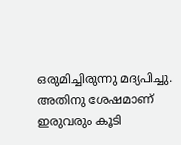ഒരുമിച്ചിരുന്നു മദ്യപിച്ചു. അതിനു ശേഷമാണ് ഇരുവരും കൂടി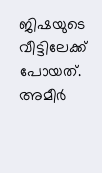ജിഷയുടെ വീട്ടിലേക്ക് പോയത്.
അമീര്‍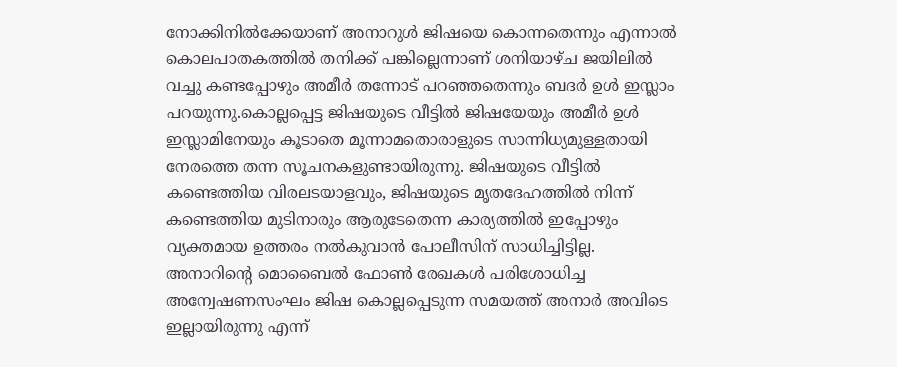നോക്കിനില്‍ക്കേയാണ് അനാറുള്‍ ജിഷയെ കൊന്നതെന്നും എന്നാല്‍ കൊലപാതകത്തില്‍ തനിക്ക് പങ്കില്ലെന്നാണ് ശനിയാഴ്ച ജയിലില്‍ വച്ചു കണ്ടപ്പോഴും അമീര്‍ തന്നോട് പറഞ്ഞതെന്നും ബദര്‍ ഉള്‍ ഇസ്ലാം പറയുന്നു.കൊല്ലപ്പെട്ട ജിഷയുടെ വീട്ടില്‍ ജിഷയേയും അമീര്‍ ഉള്‍ ഇസ്ലാമിനേയും കൂടാതെ മൂന്നാമതൊരാളുടെ സാന്നിധ്യമുള്ളതായി നേരത്തെ തന്ന സൂചനകളുണ്ടായിരുന്നു. ജിഷയുടെ വീട്ടില്‍ കണ്ടെത്തിയ വിരലടയാളവും, ജിഷയുടെ മൃതദേഹത്തില്‍ നിന്ന് കണ്ടെത്തിയ മുടിനാരും ആരുടേതെന്ന കാര്യത്തില്‍ ഇപ്പോഴും വ്യക്തമായ ഉത്തരം നല്‍കുവാന്‍ പോലീസിന് സാധിച്ചിട്ടില്ല.
അനാറിന്റെ മൊബൈല്‍ ഫോണ്‍ രേഖകള്‍ പരിശോധിച്ച അന്വേഷണസംഘം ജിഷ കൊല്ലപ്പെടുന്ന സമയത്ത് അനാര്‍ അവിടെ ഇല്ലായിരുന്നു എന്ന്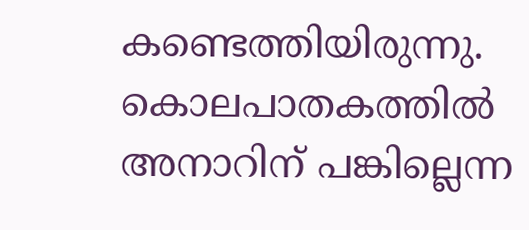കണ്ടെത്തിയിരുന്നു. കൊലപാതകത്തില്‍ അനാറിന് പങ്കില്ലെന്ന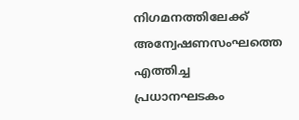നിഗമനത്തിലേക്ക് അന്വേഷണസംഘത്തെ എത്തിച്ച പ്രധാനഘടകം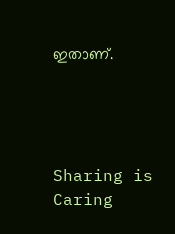ഇതാണ്.




Sharing is Caring